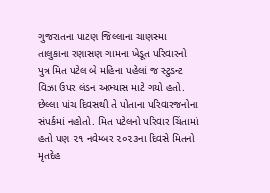ગુજરાતના પાટણ જિલ્લાના ચાણસ્મા તાલુકાના રણાસણ ગામના ખેડૂત પરિવારનો પુત્ર મિત પટેલ બે મહિના પહેલાં જ સ્ટુડન્ટ વિઝા ઉપર લંડન અભ્યાસ માટે ગયો હતો. છેલ્લા પાંચ દિવસથી તે પોતાના પરિવારજનોના સંપર્કમાં નહોતો. મિત પટેલનો પરિવાર ચિંતામાં હતો પણ ૨૧ નવેમ્બર ૨૦૨૩ના દિવસે મિતનો મૃતદેહ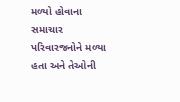મળ્યો હોવાના સમાચાર પરિવારજનોને મળ્યા હતા અને તેઓની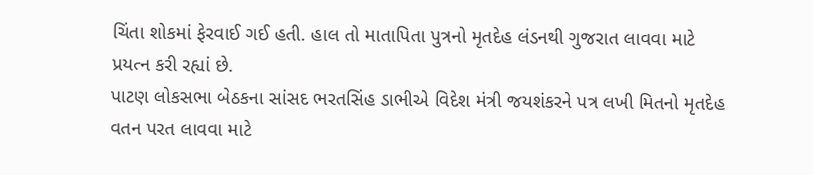ચિંતા શોકમાં ફેરવાઈ ગઈ હતી. હાલ તો માતાપિતા પુત્રનો મૃતદેહ લંડનથી ગુજરાત લાવવા માટે પ્રયત્ન કરી રહ્યાં છે.
પાટણ લોકસભા બેઠકના સાંસદ ભરતસિંહ ડાભીએ વિદેશ મંત્રી જયશંકરને પત્ર લખી મિતનો મૃતદેહ વતન પરત લાવવા માટે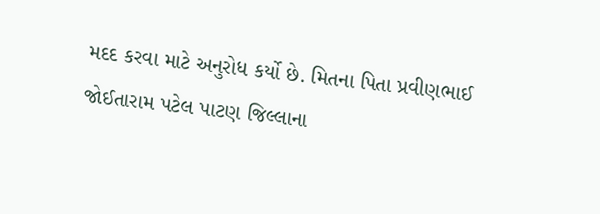મદદ કરવા માટે અનુરોધ કર્યો છે. મિતના પિતા પ્રવીણભાઈ જોઈતારામ પટેલ પાટણ જિલ્લાના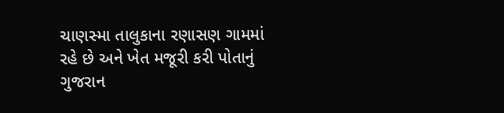ચાણસ્મા તાલુકાના રણાસણ ગામમાં રહે છે અને ખેત મજૂરી કરી પોતાનું ગુજરાન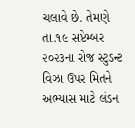ચલાવે છે. તેમણે તા.૧૯ સપ્ટેમ્બર ૨૦૨૩ના રોજ સ્ટુડન્ટ વિઝા ઉપર મિતને અભ્યાસ માટે લંડન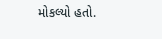મોકલ્યો હતો.